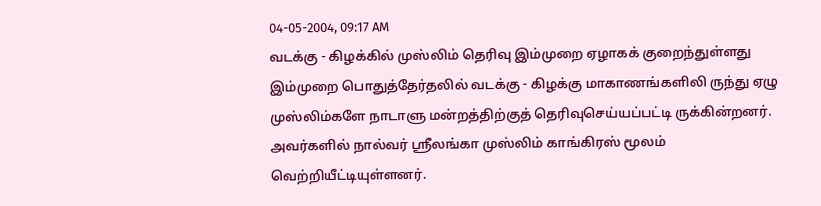04-05-2004, 09:17 AM
வடக்கு - கிழக்கில் முஸ்லிம் தெரிவு இம்முறை ஏழாகக் குறைந்துள்ளது
இம்முறை பொதுத்தேர்தலில் வடக்கு - கிழக்கு மாகாணங்களிலி ருந்து ஏழு முஸ்லிம்களே நாடாளு மன்றத்திற்குத் தெரிவுசெய்யப்பட்டி ருக்கின்றனர். அவர்களில் நால்வர் ஸ்ரீலங்கா முஸ்லிம் காங்கிரஸ் மூலம் வெற்றியீட்டியுள்ளனர்.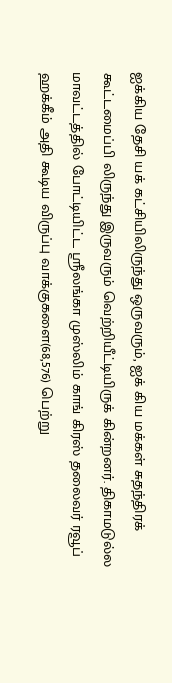ஐக்கிய தேசி யக் கட்சியிலிருந்து ஒருவரும், ஐக் கிய மக்கள் சுதந்திரக் கூட்டமைப்பி லிருந்து இருவரும் வெற்றியீட்டியிருக் கின்றனர். திகாமடுல்ல மாவட்டத்தில் போட்டியிட்ட ஸ்ரீலங்கா முஸ்லிம் காங் கிரஸ் தலைவர் ரவூப் ஹக்கீம் அதி கூடிய விருப்பு வாக்குகளை(68,576) பெற்று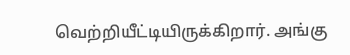வெற்றியீட்டியிருக்கிறார். அங்கு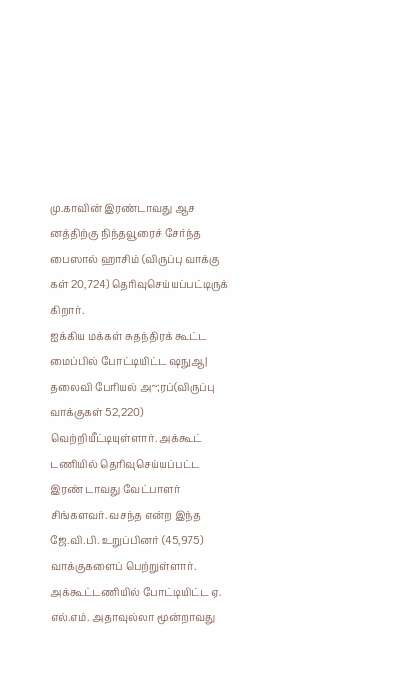மு.காவின் இரண்டாவது ஆச னத்திற்கு நிந்தவூரைச் சேர்ந்த பைஸால் ஹாசிம் (விருப்பு வாக்கு கள் 20,724) தெரிவுசெய்யப்பட்டிருக் கிறார்.
ஐக்கிய மக்கள் சுதந்திரக் கூட்ட மைப்பில் போட்டியிட்ட ஷநுஆ| தலைவி பேரியல் அ~;ரப்(விருப்பு வாக்குகள் 52,220) வெற்றியீட்டியுள்ளார். அக்கூட் டணியில் தெரிவுசெய்யப்பட்ட இரண் டாவது வேட்பாளர் சிங்களவர். வசந்த என்ற இந்த ஜே.வி.பி. உறுப்பினர் (45,975) வாக்குகளைப் பெற்றுள்ளார். அக்கூட்டணியில் போட்டியிட்ட ஏ. எல்.எம். அதாவுல்லா மூன்றாவது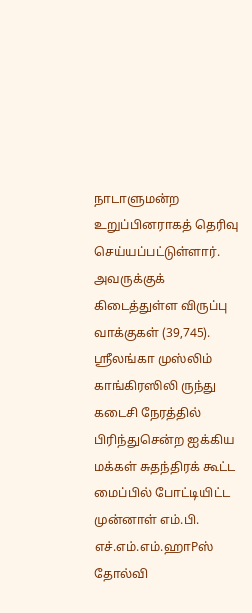நாடாளுமன்ற உறுப்பினராகத் தெரிவு செய்யப்பட்டுள்ளார். அவருக்குக் கிடைத்துள்ள விருப்பு வாக்குகள் (39,745). ஸ்ரீலங்கா முஸ்லிம் காங்கிரஸிலி ருந்து கடைசி நேரத்தில் பிரிந்துசென்ற ஐக்கிய மக்கள் சுதந்திரக் கூட்ட மைப்பில் போட்டியிட்ட முன்னாள் எம்.பி. எச்.எம்.எம்.ஹாPஸ் தோல்வி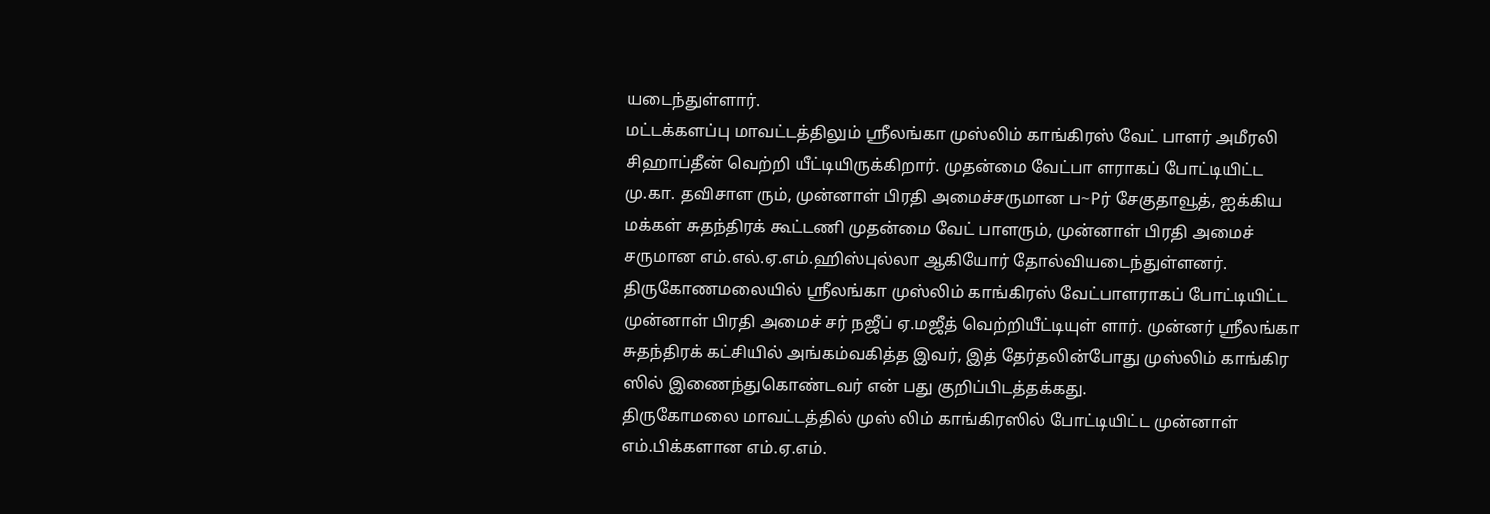யடைந்துள்ளார்.
மட்டக்களப்பு மாவட்டத்திலும் ஸ்ரீலங்கா முஸ்லிம் காங்கிரஸ் வேட் பாளர் அமீரலி சிஹாப்தீன் வெற்றி யீட்டியிருக்கிறார். முதன்மை வேட்பா ளராகப் போட்டியிட்ட மு.கா. தவிசாள ரும், முன்னாள் பிரதி அமைச்சருமான ப~Pர் சேகுதாவூத், ஐக்கிய மக்கள் சுதந்திரக் கூட்டணி முதன்மை வேட் பாளரும், முன்னாள் பிரதி அமைச் சருமான எம்.எல்.ஏ.எம்.ஹிஸ்புல்லா ஆகியோர் தோல்வியடைந்துள்ளனர். திருகோணமலையில் ஸ்ரீலங்கா முஸ்லிம் காங்கிரஸ் வேட்பாளராகப் போட்டியிட்ட முன்னாள் பிரதி அமைச் சர் நஜீப் ஏ.மஜீத் வெற்றியீட்டியுள் ளார். முன்னர் ஸ்ரீலங்கா சுதந்திரக் கட்சியில் அங்கம்வகித்த இவர், இத் தேர்தலின்போது முஸ்லிம் காங்கிர ஸில் இணைந்துகொண்டவர் என் பது குறிப்பிடத்தக்கது.
திருகோமலை மாவட்டத்தில் முஸ் லிம் காங்கிரஸில் போட்டியிட்ட முன்னாள் எம்.பிக்களான எம்.ஏ.எம்.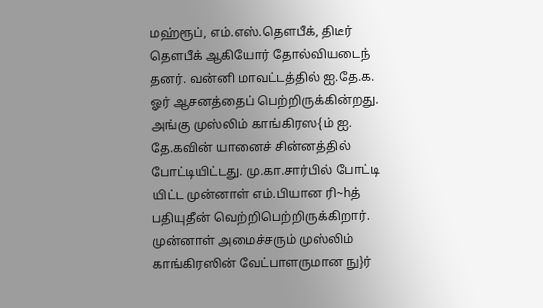மஹ்ரூப், எம்.எஸ்.தௌபீக், திடீர் தௌபீக் ஆகியோர் தோல்வியடைந் தனர். வன்னி மாவட்டத்தில் ஐ.தே.க. ஓர் ஆசனத்தைப் பெற்றிருக்கின்றது. அங்கு முஸ்லிம் காங்கிரஸ{ம் ஐ. தே.கவின் யானைச் சின்னத்தில் போட்டியிட்டது. மு.கா.சார்பில் போட்டி யிட்ட முன்னாள் எம்.பியான ரி~hத் பதியுதீன் வெற்றிபெற்றிருக்கிறார். முன்னாள் அமைச்சரும் முஸ்லிம் காங்கிரஸின் வேட்பாளருமான நு}ர்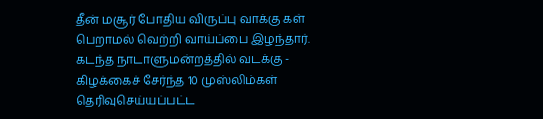தீன் மசூர் போதிய விருப்பு வாக்கு கள் பெறாமல் வெற்றி வாய்ப்பை இழந்தார். கடந்த நாடாளுமன்றத்தில் வடக்கு - கிழக்கைச் சேர்ந்த 10 முஸ்லிம்கள் தெரிவுசெய்யப்பட்ட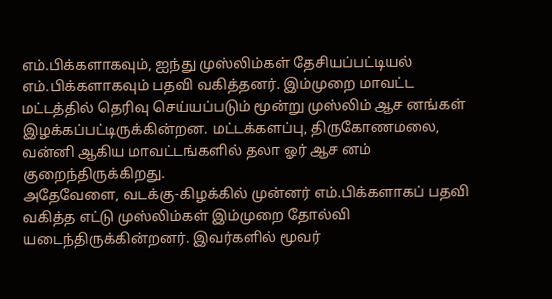எம்.பிக்களாகவும், ஐந்து முஸ்லிம்கள் தேசியப்பட்டியல் எம்.பிக்களாகவும் பதவி வகித்தனர். இம்முறை மாவட்ட மட்டத்தில் தெரிவு செய்யப்படும் மூன்று முஸ்லிம் ஆச னங்கள் இழக்கப்பட்டிருக்கின்றன. மட்டக்களப்பு, திருகோணமலை, வன்னி ஆகிய மாவட்டங்களில் தலா ஓர் ஆச னம் குறைந்திருக்கிறது.
அதேவேளை, வடக்கு-கிழக்கில் முன்னர் எம்.பிக்களாகப் பதவி வகித்த எட்டு முஸ்லிம்கள் இம்முறை தோல்வி யடைந்திருக்கின்றனர். இவர்களில் மூவர்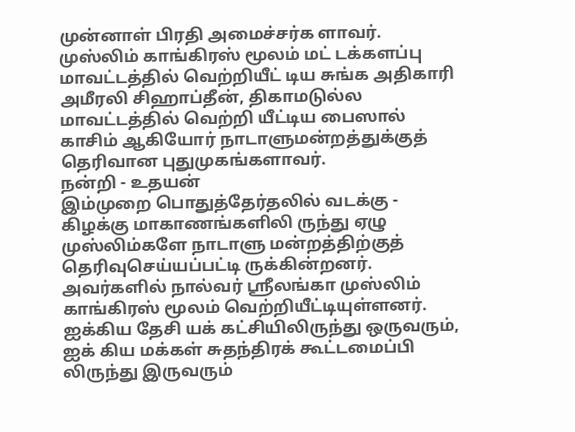முன்னாள் பிரதி அமைச்சர்க ளாவர்.
முஸ்லிம் காங்கிரஸ் மூலம் மட் டக்களப்பு மாவட்டத்தில் வெற்றியீட் டிய சுங்க அதிகாரி அமீரலி சிஹாப்தீன், திகாமடுல்ல மாவட்டத்தில் வெற்றி யீட்டிய பைஸால் காசிம் ஆகியோர் நாடாளுமன்றத்துக்குத் தெரிவான புதுமுகங்களாவர்.
நன்றி - உதயன்
இம்முறை பொதுத்தேர்தலில் வடக்கு - கிழக்கு மாகாணங்களிலி ருந்து ஏழு முஸ்லிம்களே நாடாளு மன்றத்திற்குத் தெரிவுசெய்யப்பட்டி ருக்கின்றனர். அவர்களில் நால்வர் ஸ்ரீலங்கா முஸ்லிம் காங்கிரஸ் மூலம் வெற்றியீட்டியுள்ளனர். ஐக்கிய தேசி யக் கட்சியிலிருந்து ஒருவரும், ஐக் கிய மக்கள் சுதந்திரக் கூட்டமைப்பி லிருந்து இருவரும்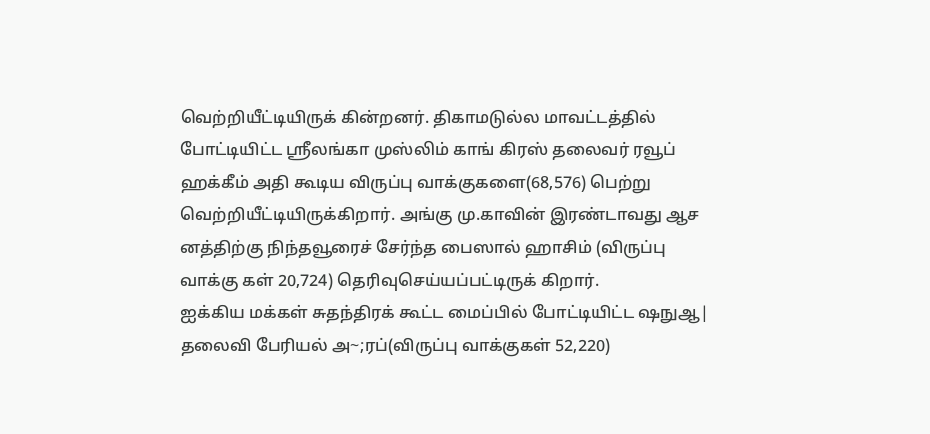வெற்றியீட்டியிருக் கின்றனர். திகாமடுல்ல மாவட்டத்தில் போட்டியிட்ட ஸ்ரீலங்கா முஸ்லிம் காங் கிரஸ் தலைவர் ரவூப் ஹக்கீம் அதி கூடிய விருப்பு வாக்குகளை(68,576) பெற்று வெற்றியீட்டியிருக்கிறார். அங்கு மு.காவின் இரண்டாவது ஆச னத்திற்கு நிந்தவூரைச் சேர்ந்த பைஸால் ஹாசிம் (விருப்பு வாக்கு கள் 20,724) தெரிவுசெய்யப்பட்டிருக் கிறார்.
ஐக்கிய மக்கள் சுதந்திரக் கூட்ட மைப்பில் போட்டியிட்ட ஷநுஆ| தலைவி பேரியல் அ~;ரப்(விருப்பு வாக்குகள் 52,220)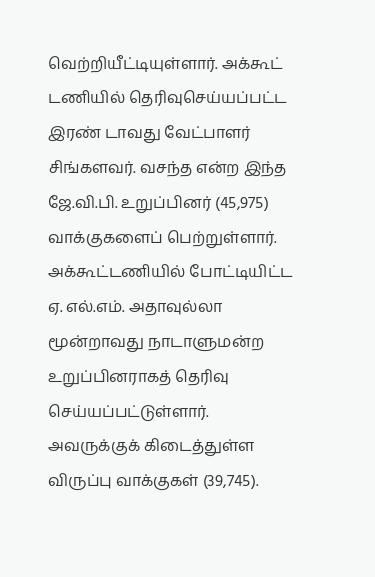வெற்றியீட்டியுள்ளார். அக்கூட் டணியில் தெரிவுசெய்யப்பட்ட இரண் டாவது வேட்பாளர் சிங்களவர். வசந்த என்ற இந்த ஜே.வி.பி. உறுப்பினர் (45,975) வாக்குகளைப் பெற்றுள்ளார். அக்கூட்டணியில் போட்டியிட்ட ஏ. எல்.எம். அதாவுல்லா மூன்றாவது நாடாளுமன்ற உறுப்பினராகத் தெரிவு செய்யப்பட்டுள்ளார். அவருக்குக் கிடைத்துள்ள விருப்பு வாக்குகள் (39,745).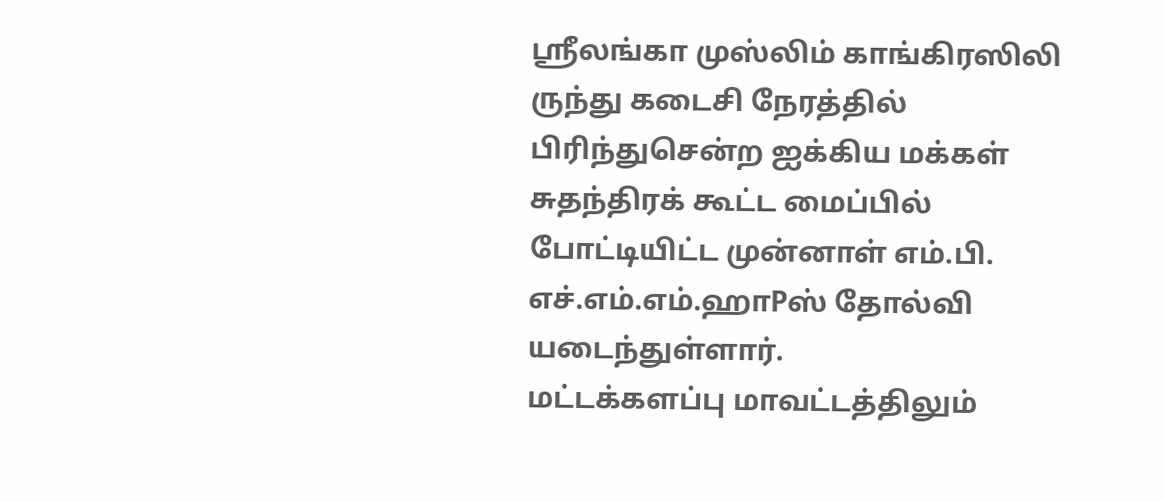ஸ்ரீலங்கா முஸ்லிம் காங்கிரஸிலி ருந்து கடைசி நேரத்தில் பிரிந்துசென்ற ஐக்கிய மக்கள் சுதந்திரக் கூட்ட மைப்பில் போட்டியிட்ட முன்னாள் எம்.பி. எச்.எம்.எம்.ஹாPஸ் தோல்வி யடைந்துள்ளார்.
மட்டக்களப்பு மாவட்டத்திலும்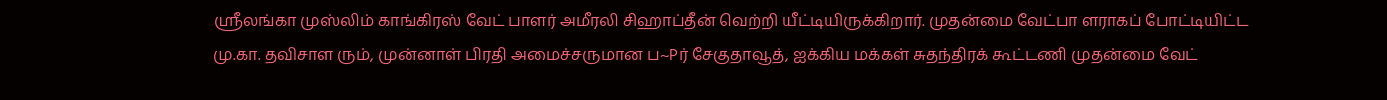ஸ்ரீலங்கா முஸ்லிம் காங்கிரஸ் வேட் பாளர் அமீரலி சிஹாப்தீன் வெற்றி யீட்டியிருக்கிறார். முதன்மை வேட்பா ளராகப் போட்டியிட்ட மு.கா. தவிசாள ரும், முன்னாள் பிரதி அமைச்சருமான ப~Pர் சேகுதாவூத், ஐக்கிய மக்கள் சுதந்திரக் கூட்டணி முதன்மை வேட்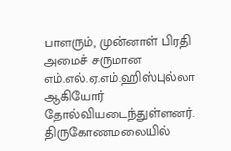பாளரும், முன்னாள் பிரதி அமைச் சருமான எம்.எல்.ஏ.எம்.ஹிஸ்புல்லா ஆகியோர் தோல்வியடைந்துள்ளனர். திருகோணமலையில்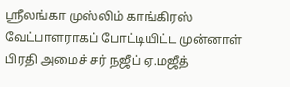ஸ்ரீலங்கா முஸ்லிம் காங்கிரஸ் வேட்பாளராகப் போட்டியிட்ட முன்னாள் பிரதி அமைச் சர் நஜீப் ஏ.மஜீத்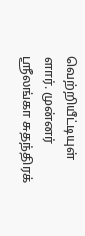வெற்றியீட்டியுள் ளார். முன்னர் ஸ்ரீலங்கா சுதந்திரக்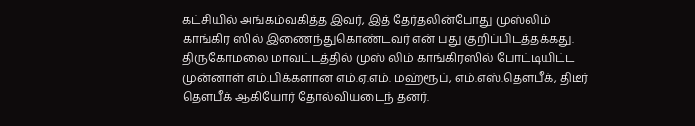கட்சியில் அங்கம்வகித்த இவர், இத் தேர்தலின்போது முஸ்லிம் காங்கிர ஸில் இணைந்துகொண்டவர் என் பது குறிப்பிடத்தக்கது.
திருகோமலை மாவட்டத்தில் முஸ் லிம் காங்கிரஸில் போட்டியிட்ட முன்னாள் எம்.பிக்களான எம்.ஏ.எம். மஹ்ரூப், எம்.எஸ்.தௌபீக், திடீர் தௌபீக் ஆகியோர் தோல்வியடைந் தனர்.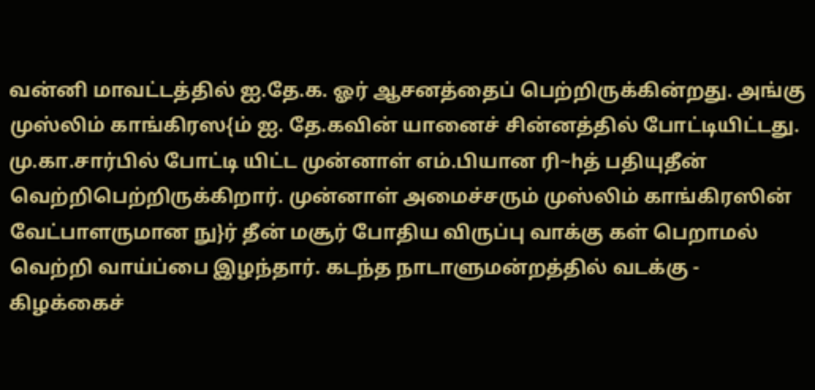வன்னி மாவட்டத்தில் ஐ.தே.க. ஓர் ஆசனத்தைப் பெற்றிருக்கின்றது. அங்கு முஸ்லிம் காங்கிரஸ{ம் ஐ. தே.கவின் யானைச் சின்னத்தில் போட்டியிட்டது. மு.கா.சார்பில் போட்டி யிட்ட முன்னாள் எம்.பியான ரி~hத் பதியுதீன் வெற்றிபெற்றிருக்கிறார். முன்னாள் அமைச்சரும் முஸ்லிம் காங்கிரஸின் வேட்பாளருமான நு}ர் தீன் மசூர் போதிய விருப்பு வாக்கு கள் பெறாமல் வெற்றி வாய்ப்பை இழந்தார். கடந்த நாடாளுமன்றத்தில் வடக்கு - கிழக்கைச்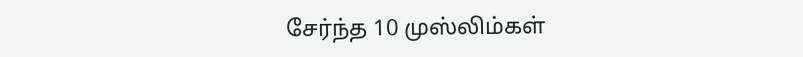சேர்ந்த 10 முஸ்லிம்கள்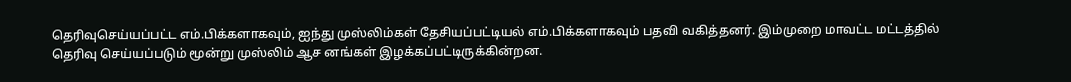தெரிவுசெய்யப்பட்ட எம்.பிக்களாகவும், ஐந்து முஸ்லிம்கள் தேசியப்பட்டியல் எம்.பிக்களாகவும் பதவி வகித்தனர். இம்முறை மாவட்ட மட்டத்தில் தெரிவு செய்யப்படும் மூன்று முஸ்லிம் ஆச னங்கள் இழக்கப்பட்டிருக்கின்றன.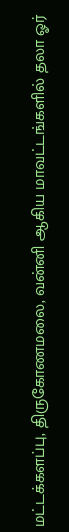மட்டக்களப்பு, திருகோணமலை, வன்னி ஆகிய மாவட்டங்களில் தலா ஓர்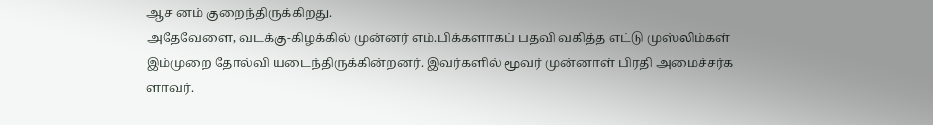ஆச னம் குறைந்திருக்கிறது.
அதேவேளை, வடக்கு-கிழக்கில் முன்னர் எம்.பிக்களாகப் பதவி வகித்த எட்டு முஸ்லிம்கள் இம்முறை தோல்வி யடைந்திருக்கின்றனர். இவர்களில் மூவர் முன்னாள் பிரதி அமைச்சர்க ளாவர்.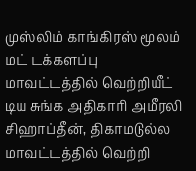முஸ்லிம் காங்கிரஸ் மூலம் மட் டக்களப்பு மாவட்டத்தில் வெற்றியீட் டிய சுங்க அதிகாரி அமீரலி சிஹாப்தீன், திகாமடுல்ல மாவட்டத்தில் வெற்றி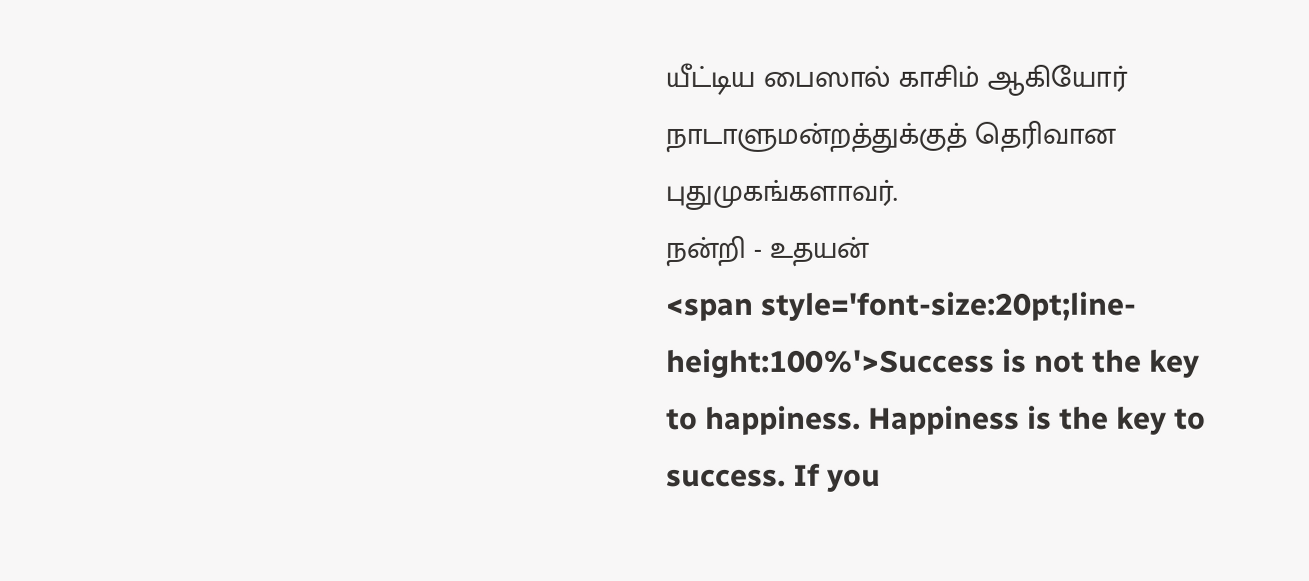யீட்டிய பைஸால் காசிம் ஆகியோர் நாடாளுமன்றத்துக்குத் தெரிவான புதுமுகங்களாவர்.
நன்றி - உதயன்
<span style='font-size:20pt;line-height:100%'>Success is not the key to happiness. Happiness is the key to success. If you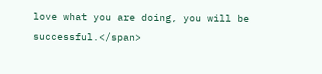love what you are doing, you will be successful.</span>